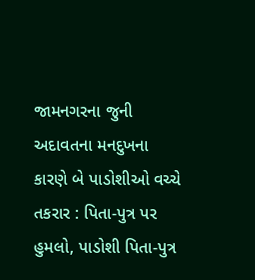જામનગરના જુની અદાવતના મનદુખના કારણે બે પાડોશીઓ વચ્ચે તકરાર : પિતા-પુત્ર પર હુમલો, પાડોશી પિતા-પુત્ર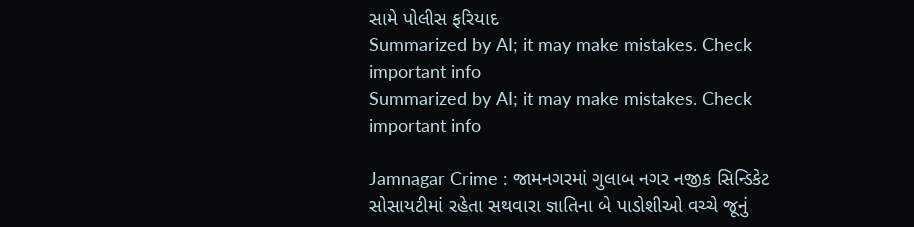સામે પોલીસ ફરિયાદ
Summarized by AI; it may make mistakes. Check important info
Summarized by AI; it may make mistakes. Check important info

Jamnagar Crime : જામનગરમાં ગુલાબ નગર નજીક સિન્ડિકેટ સોસાયટીમાં રહેતા સથવારા જ્ઞાતિના બે પાડોશીઓ વચ્ચે જૂનું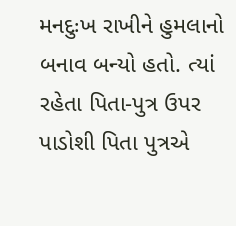મનદુઃખ રાખીને હુમલાનો બનાવ બન્યો હતો. ત્યાં રહેતા પિતા-પુત્ર ઉપર પાડોશી પિતા પુત્રએ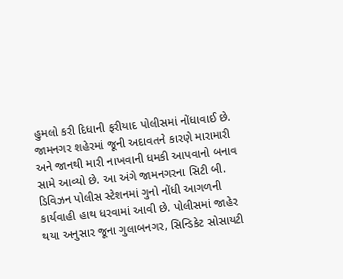હુમલો કરી દિધાની ફરીયાદ પોલીસમાં નોંધાવાઈ છે.
જામનગર શહેરમાં જૂની અદાવતને કારણે મારામારી અને જાનથી મારી નાખવાની ધમકી આપવાનો બનાવ સામે આવ્યો છે. આ અંગે જામનગરના સિટી બી. ડિવિઝન પોલીસ સ્ટેશનમાં ગુનો નોંધી આગળની કાર્યવાહી હાથ ધરવામાં આવી છે. પોલીસમાં જાહેર થયા અનુસાર જૂના ગુલાબનગર, સિન્ડિકેટ સોસાયટી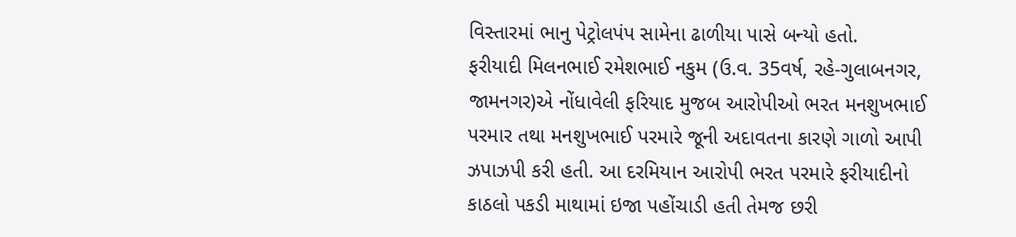વિસ્તારમાં ભાનુ પેટ્રોલપંપ સામેના ઢાળીયા પાસે બન્યો હતો.
ફરીયાદી મિલનભાઈ રમેશભાઈ નકુમ (ઉ.વ. 35વર્ષ, રહે-ગુલાબનગર, જામનગર)એ નોંધાવેલી ફરિયાદ મુજબ આરોપીઓ ભરત મનશુખભાઈ પરમાર તથા મનશુખભાઈ પરમારે જૂની અદાવતના કારણે ગાળો આપી ઝપાઝપી કરી હતી. આ દરમિયાન આરોપી ભરત પરમારે ફરીયાદીનો કાઠલો પકડી માથામાં ઇજા પહોંચાડી હતી તેમજ છરી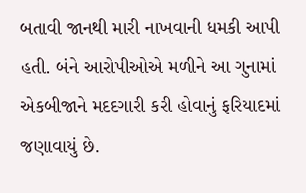બતાવી જાનથી મારી નાખવાની ધમકી આપી હતી. બંને આરોપીઓએ મળીને આ ગુનામાં એકબીજાને મદદગારી કરી હોવાનું ફરિયાદમાં જણાવાયું છે.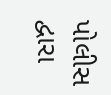પોલીસ દ્વારા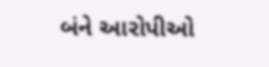બંને આરોપીઓ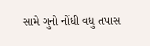સામે ગુનો નોંધી વધુ તપાસ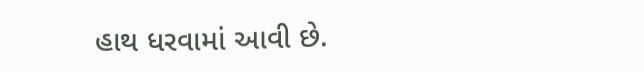હાથ ધરવામાં આવી છે.